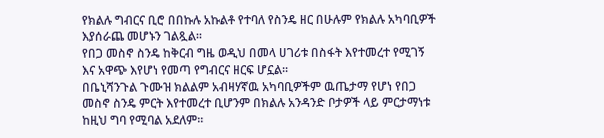የክልሉ ግብርና ቢሮ በበኩሉ አኩልቶ የተባለ የስንዴ ዘር በሁሉም የክልሉ አካባቢዎች እያሰራጨ መሆኑን ገልጿል፡፡
የበጋ መስኖ ስንዴ ከቅርብ ግዜ ወዲህ በመላ ሀገሪቱ በስፋት እየተመረተ የሚገኝ እና አዋጭ እየሆነ የመጣ የግብርና ዘርፍ ሆኗል፡፡
በቤኒሻንጉል ጉሙዝ ክልልም አብዛሃኛዉ አካባቢዎችም ዉጤታማ የሆነ የበጋ መስኖ ስንዴ ምርት እየተመረተ ቢሆንም በክልሉ አንዳንድ ቦታዎች ላይ ምርታማነቱ ከዚህ ግባ የሚባል አደለም፡፡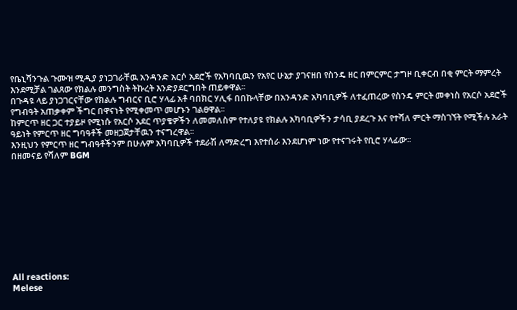የቤኒሻንጉል ጉሙዝ ሚዲያ ያነጋገራቸዉ አንዳንድ አርሶ አደሮች የአካባቢዉን የአየር ሁኔታ ያገናዘበ የስንዴ ዘር በምርምር ታግዞ ቢቀርብ በቂ ምርት ማምረት እንደሚቻል ገልጸው የክልሉ መንግስት ትኩረት እንድያደርግበት ጠይቀዋል፡፡
በጉዳዩ ላይ ያነጋገርናቸው የክልሉ ግብርና ቢሮ ሃላፊ አቶ ባበክር ሃሊፋ በበኩላቸው በአንዳንድ አካባቢዎች ለተፈጠረው የስንዴ ምርት መቀነስ የአርሶ አደሮች የግብዓት አጠቃቀም ችግር በዋናነት የሚቀመጥ መሆኑን ገልፀዋል፡፡
ከምርጥ ዘር ጋር ተያይዞ የሚነሱ የአርሶ አደር ጥያቄዎችን ለመመለስም የተለያዩ የክልሉ አካባቢዎችን ታሳቢ ያደረጉ እና የተሻለ ምርት ማስገኘት የሚችሉ አራት ዓይነት የምርጥ ዘር ግባዓቶች መዘጋጀታቸዉን ተናግረዋል፡፡
እንዚህን የምርጥ ዘር ግብዓቶችንም በሁሉም አካባቢዎች ተደራሽ ለማድረግ እየተሰራ እንደሆነም ነው የተናገሩት የቢሮ ሃላፊው፡፡
በዘመናይ የሻለም BGM










All reactions:
Melese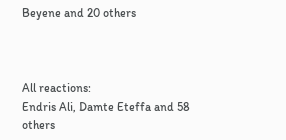Beyene and 20 others



All reactions:
Endris Ali, Damte Eteffa and 58 others